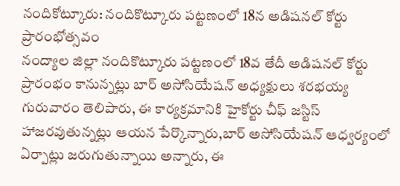నందికోట్కూరు: నందికొట్కూరు పట్టణంలో 18న అడిషనల్ కోర్టు ప్రారంభోత్సవం
నంద్యాల జిల్లా నందికొట్కూరు పట్టణంలో 18వ తేదీ అడిషనల్ కోర్టు ప్రారంభం కానున్నట్లు బార్ అసోసియేషన్ అధ్యక్షులు శరభయ్య గురువారం తెలిపారు, ఈ కార్యక్రమానికి హైకోర్టు చీఫ్ జస్టిస్ హాజరవుతున్నట్లు ఆయన పేర్కొన్నారు,బార్ అసోసియేషన్ ఆధ్వర్యంలో ఏర్పాట్లు జరుగుతున్నాయి అన్నారు, ఈ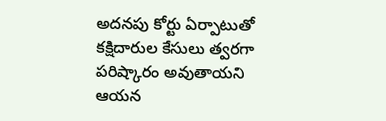అదనపు కోర్టు ఏర్పాటుతో కక్షిదారుల కేసులు త్వరగా పరిష్కారం అవుతాయని ఆయన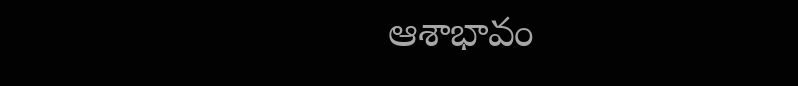ఆశాభావం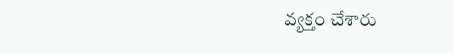వ్యక్తం చేశారు